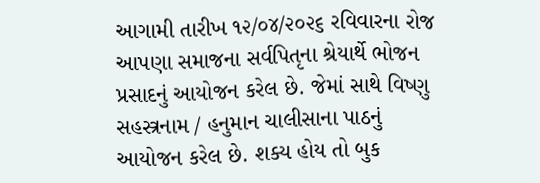આગામી તારીખ ૧૨/૦૪/૨૦૨૬ રવિવારના રોજ આપણા સમાજના સર્વપિતૃના શ્રેયાર્થે ભોજન પ્રસાદનું આયોજન કરેલ છે. જેમાં સાથે વિષ્ણુ સહસ્ત્રનામ / હનુમાન ચાલીસાના પાઠનું આયોજન કરેલ છે. શક્ય હોય તો બુક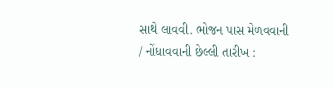સાથે લાવવી. ભોજન પાસ મેળવવાની / નોંધાવવાની છેલ્લી તારીખ :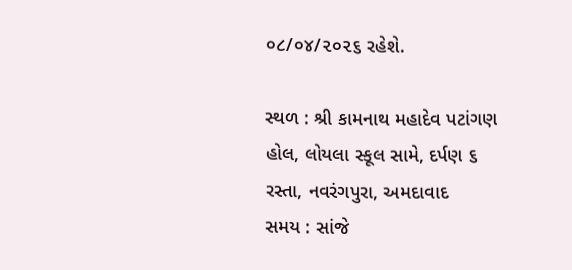૦૮/૦૪/૨૦૨૬ રહેશે.

સ્થળ : શ્રી કામનાથ મહાદેવ પટાંગણ હોલ, લોયલા સ્કૂલ સામે, દર્પણ ૬ રસ્તા, નવરંગપુરા, અમદાવાદ
સમય : સાંજે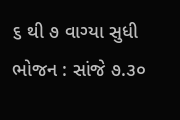૬ થી ૭ વાગ્યા સુધી
ભોજન : સાંજે ૭.૩૦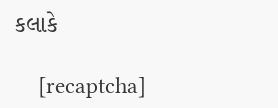કલાકે

    [recaptcha]